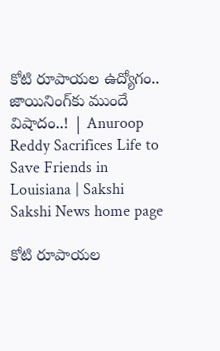కోటి రూపాయల ఉద్యోగం.. జాయినింగ్‌కు ముందే విషాదం..! | Anuroop Reddy Sacrifices Life to Save Friends in Louisiana | Sakshi
Sakshi News home page

కోటి రూపాయల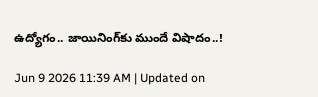ఉద్యోగం.. జాయినింగ్‌కు ముందే విషాదం..!

Jun 9 2026 11:39 AM | Updated on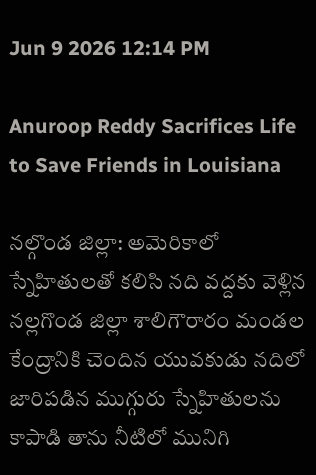Jun 9 2026 12:14 PM

Anuroop Reddy Sacrifices Life to Save Friends in Louisiana

నల్గొండ జిల్లా: అమెరికాలో స్నేహితులతో కలిసి నది వద్దకు వెళ్లిన నల్లగొండ జిల్లా శాలిగౌరారం మండల కేంద్రానికి చెందిన యువకుడు నదిలో జారిపడిన ముగ్గురు స్నేహితులను కాపాడి తాను నీటిలో మునిగి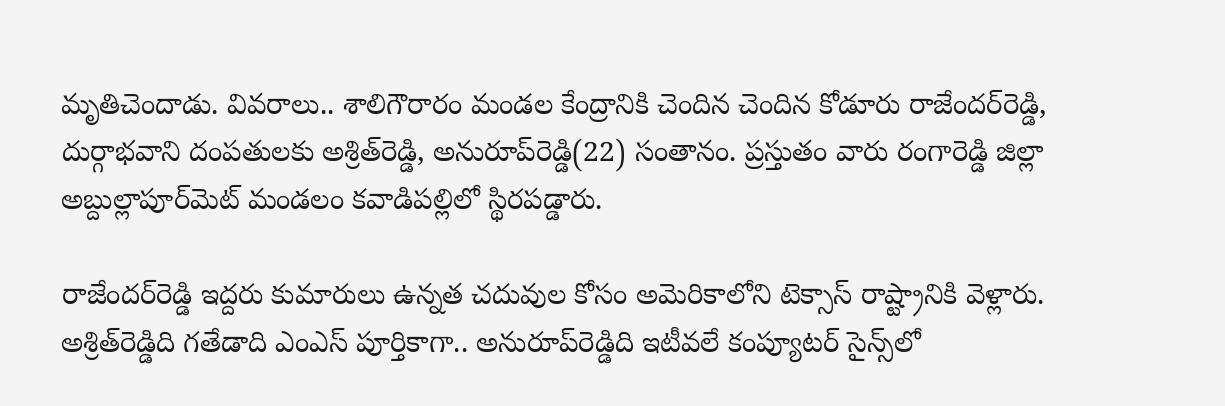మృతిచెందాడు. వివరాలు.. శాలిగౌరారం మండల కేంద్రానికి చెందిన చెందిన కోడూరు రాజేందర్‌రెడ్డి, దుర్గాభవాని దంపతులకు అశ్రిత్‌రెడ్డి, అనురూప్‌రెడ్డి(22) సంతానం. ప్రస్తుతం వారు రంగారెడ్డి జిల్లా అబ్దుల్లాపూర్‌మెట్‌ మండలం కవాడిపల్లిలో స్థిరపడ్డారు.

రాజేందర్‌రెడ్డి ఇద్దరు కుమారులు ఉన్నత చదువుల కోసం అమెరికాలోని టెక్సాస్‌ రాష్ట్రానికి వెళ్లారు. అశ్రిత్‌రెడ్డిది గతేడాది ఎంఎస్‌ పూర్తికాగా.. అనురూప్‌రెడ్డిది ఇటీవలే కంప్యూటర్‌ సైన్స్‌లో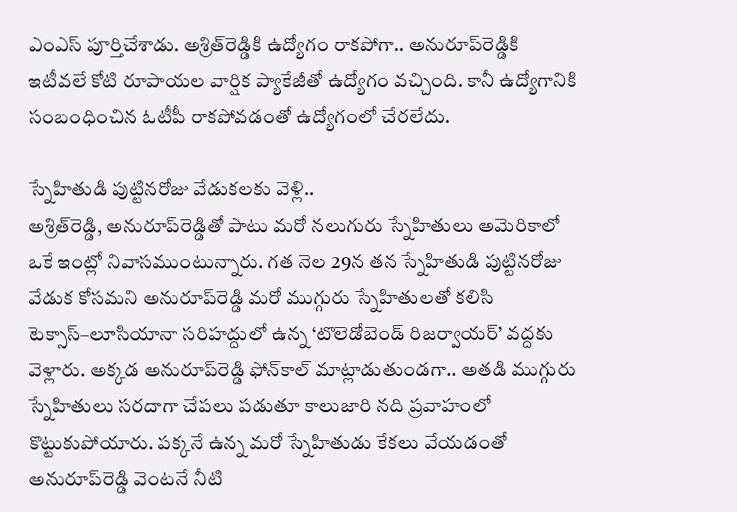ఎంఎస్‌ పూర్తిచేశాడు. అశ్రిత్‌రెడ్డికి ఉద్యోగం రాకపోగా.. అనురూప్‌రెడ్డికి ఇటీవలే కోటి రూపాయల వార్షిక ప్యాకేజీతో ఉద్యోగం వచ్చింది. కానీ ఉద్యోగానికి సంబంధించిన ఓటీపీ రాకపోవడంతో ఉద్యోగంలో చేరలేదు.

స్నేహితుడి పుట్టినరోజు వేడుకలకు వెళ్లి..
అశ్రిత్‌రెడ్డి, అనురూప్‌రెడ్డితో పాటు మరో నలుగురు స్నేహితులు అమెరికాలో ఒకే ఇంట్లో నివాసముంటున్నారు. గత నెల 29న తన స్నేహితుడి పుట్టినరోజు వేడుక కోసమని అనురూప్‌రెడ్డి మరో ముగ్గురు స్నేహితులతో కలిసి టెక్సాస్‌–లూసియానా సరిహద్దులో ఉన్న ‘టొలెడోబెండ్‌ రిజర్వాయర్‌’ వద్దకు వెళ్లారు. అక్కడ అనురూప్‌రెడ్డి ఫోన్‌కాల్‌ మాట్లాడుతుండగా.. అతడి ముగ్గురు స్నేహితులు సరదాగా చేపలు పడుతూ కాలుజారి నది ప్రవాహంలో కొట్టుకుపోయారు. పక్కనే ఉన్న మరో స్నేహితుడు కేకలు వేయడంతో అనురూప్‌రెడ్డి వెంటనే నీటి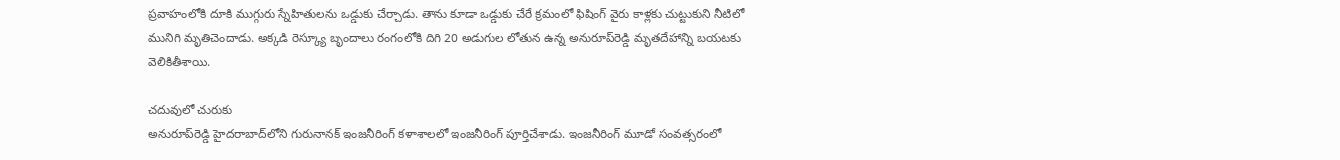ప్రవాహంలోకి దూకి ముగ్గురు స్నేహితులను ఒడ్డుకు చేర్చాడు. తాను కూడా ఒడ్డుకు చేరే క్రమంలో ఫిషింగ్‌ వైరు కాళ్లకు చుట్టుకుని నీటిలో మునిగి మృతిచెందాడు. అక్కడి రెస్క్యూ బృందాలు రంగంలోకి దిగి 20 అడుగుల లోతున ఉన్న అనురూప్‌రెడ్డి మృతదేహాన్ని బయటకు వెలికితీశాయి.

చదువులో చురుకు
అనురూప్‌రెడ్డి హైదరాబాద్‌లోని గురునానక్‌ ఇంజనీరింగ్‌ కళాశాలలో ఇంజనీరింగ్‌ పూర్తిచేశాడు. ఇంజనీరింగ్‌ మూడో సంవత్సరంలో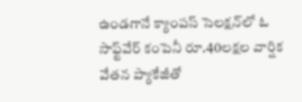ఉండగానే క్యాంపస్‌ సెలక్షన్‌లో ఓ సాఫ్ట్‌వేర్‌ కంపెనీ రూ.40లక్షల వార్షిక వేతన ప్యాకేజీతో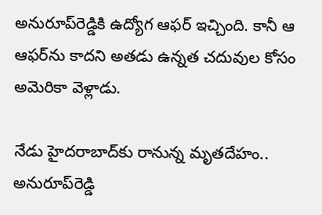అనురూప్‌రెడ్డికి ఉద్యోగ ఆఫర్‌ ఇచ్చింది. కానీ ఆ ఆఫర్‌ను కాదని అతడు ఉన్నత చదువుల కోసం అమెరికా వెళ్లాడు.

నేడు హైదరాబాద్‌కు రానున్న మృతదేహం..
అనురూప్‌రెడ్డి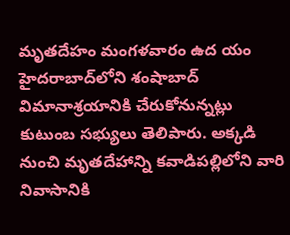మృతదేహం మంగళవారం ఉద యం హైదరాబాద్‌లోని శంషాబాద్‌ విమానాశ్రయానికి చేరుకోనున్నట్లు కుటుంబ సభ్యులు తెలిపారు. అక్కడి నుంచి మృతదేహాన్ని కవాడిపల్లిలోని వారి నివాసానికి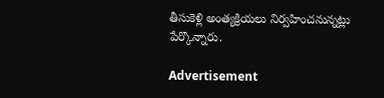తీసుకెళ్లి అంత్యక్రియలు నిర్వహించనున్నట్లు పేర్కొన్నారు.

Advertisement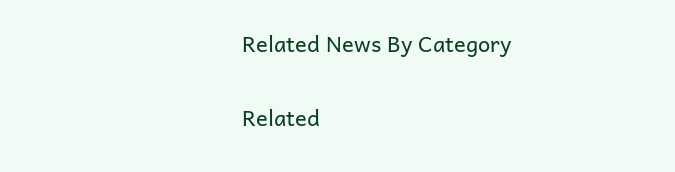Related News By Category

Related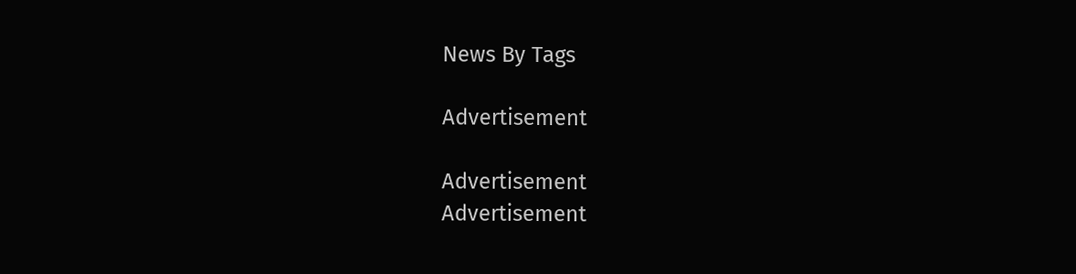News By Tags

Advertisement

Advertisement
Advertisement